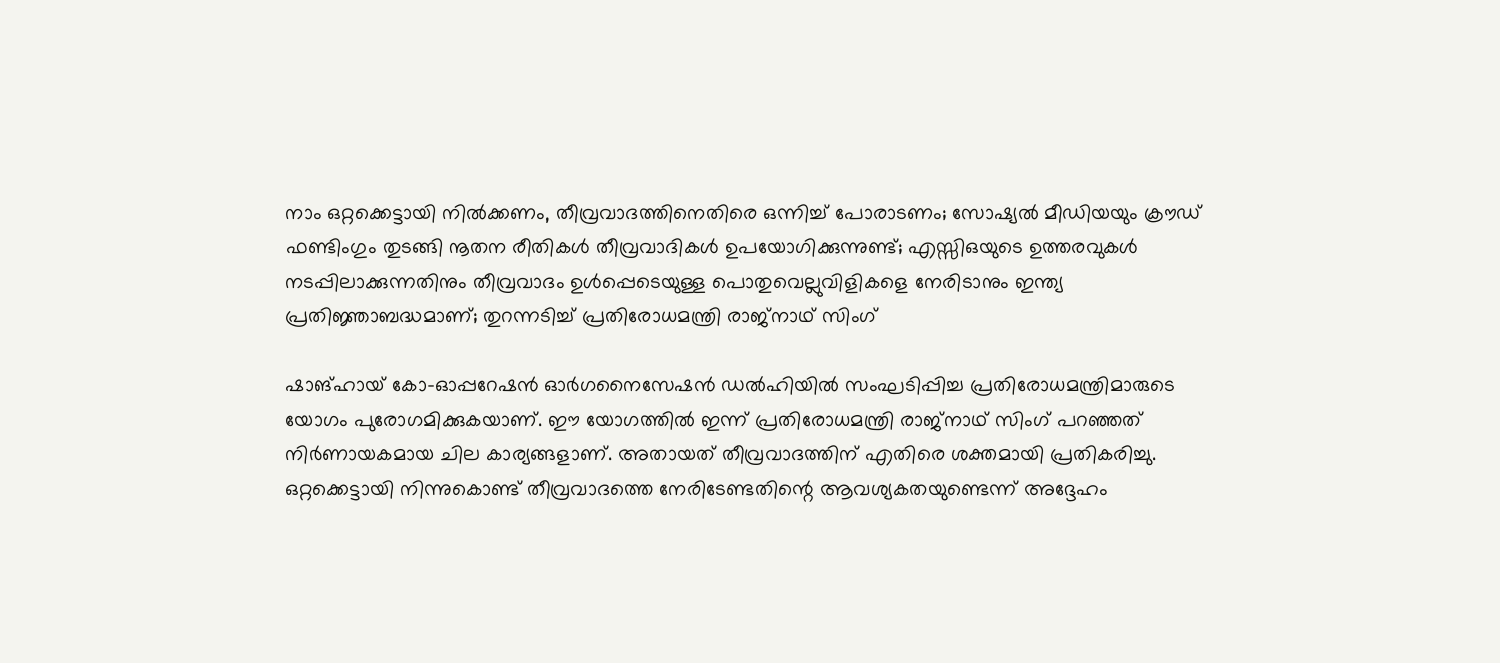നാം ഒറ്റക്കെട്ടായി നിൽക്കണം, തീവ്രവാദത്തിനെതിരെ ഒന്നിച്ച് പോരാടണം; സോഷ്യൽ മീഡിയയും ക്രൗഡ് ഫണ്ടിംഗും തുടങ്ങി നൂതന രീതികൾ തീവ്രവാദികൾ ഉപയോഗിക്കുന്നുണ്ട്; എസ്സിഒയുടെ ഉത്തരവുകൾ നടപ്പിലാക്കുന്നതിനും തീവ്രവാദം ഉൾപ്പെടെയുള്ള പൊതുവെല്ലുവിളികളെ നേരിടാനും ഇന്ത്യ പ്രതിജ്ഞാബദ്ധമാണ്; തുറന്നടിച്ച് പ്രതിരോധമന്ത്രി രാജ്നാഥ് സിംഗ്

ഷാങ്ഹായ് കോ-ഓപ്പറേഷൻ ഓർഗനൈസേഷൻ ഡൽഹിയിൽ സംഘടിപ്പിച്ച പ്രതിരോധമന്ത്രിമാരുടെ യോഗം പുരോഗമിക്കുകയാണ്. ഈ യോഗത്തിൽ ഇന്ന് പ്രതിരോധമന്ത്രി രാജ്നാഥ് സിംഗ് പറഞ്ഞത് നിർണായകമായ ചില കാര്യങ്ങളാണ്. അതായത് തീവ്രവാദത്തിന് എതിരെ ശക്തമായി പ്രതികരിച്ചു. ഒറ്റക്കെട്ടായി നിന്നുകൊണ്ട് തീവ്രവാദത്തെ നേരിടേണ്ടതിന്റെ ആവശ്യകതയുണ്ടെന്ന് അദ്ദേഹം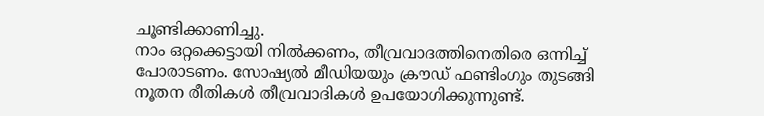ചൂണ്ടിക്കാണിച്ചു.
നാം ഒറ്റക്കെട്ടായി നിൽക്കണം, തീവ്രവാദത്തിനെതിരെ ഒന്നിച്ച് പോരാടണം. സോഷ്യൽ മീഡിയയും ക്രൗഡ് ഫണ്ടിംഗും തുടങ്ങി നൂതന രീതികൾ തീവ്രവാദികൾ ഉപയോഗിക്കുന്നുണ്ട്.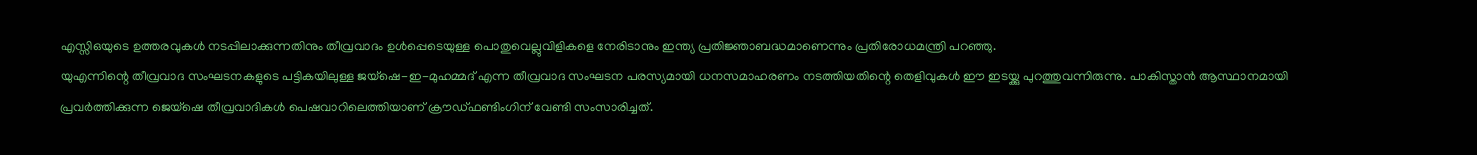എസ്സിഒയുടെ ഉത്തരവുകൾ നടപ്പിലാക്കുന്നതിനും തീവ്രവാദം ഉൾപ്പെടെയുള്ള പൊതുവെല്ലുവിളികളെ നേരിടാനും ഇന്ത്യ പ്രതിജ്ഞാബദ്ധമാണെന്നും പ്രതിരോധമന്ത്രി പറഞ്ഞു.
യുഎന്നിന്റെ തീവ്രവാദ സംഘടനകളുടെ പട്ടികയിലുള്ള ജയ്ഷെ-ഇ-മുഹമ്മദ് എന്ന തീവ്രവാദ സംഘടന പരസ്യമായി ധനസമാഹരണം നടത്തിയതിന്റെ തെളിവുകൾ ഈ ഇടയ്ക്കു പുറത്തുവന്നിരുന്നു. പാകിസ്താൻ ആസ്ഥാനമായി പ്രവർത്തിക്കുന്ന ജെയ്ഷെ തീവ്രവാദികൾ പെഷവാറിലെത്തിയാണ് ക്രൗഡ്ഫണ്ടിംഗിന് വേണ്ടി സംസാരിച്ചത്.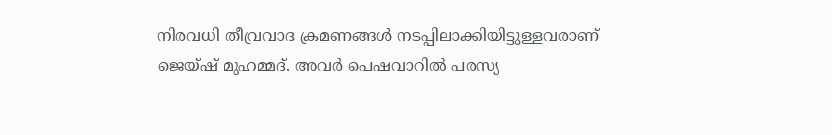നിരവധി തീവ്രവാദ ക്രമണങ്ങൾ നടപ്പിലാക്കിയിട്ടുള്ളവരാണ് ജെയ്ഷ് മുഹമ്മദ്. അവർ പെഷവാറിൽ പരസ്യ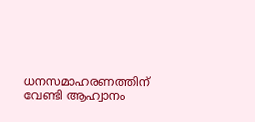ധനസമാഹരണത്തിന് വേണ്ടി ആഹ്വാനം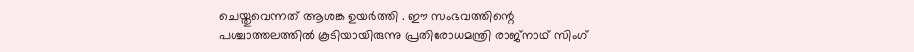ചെയ്തുവെന്നത് ആശങ്ക ഉയർത്തി . ഈ സംഭവത്തിന്റെ പശ്ചാത്തലത്തിൽ കൂടിയായിരുന്നു പ്രതിരോധമന്ത്രി രാജ്നാഥ് സിംഗ്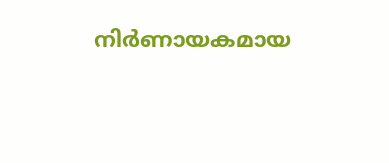നിർണായകമായ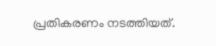പ്രതികരണം നടത്തിയത്.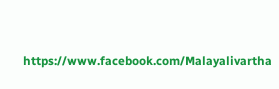https://www.facebook.com/Malayalivartha